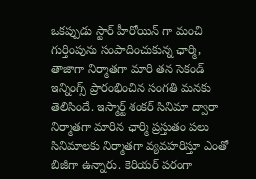ఒకప్పుడు స్టార్ హీరోయిన్ గా మంచి గుర్తింపును సంపాదించుకున్న ఛార్మి, తాజాగా నిర్మాతగా మారి తన సెకండ్ ఇన్నింగ్స్ ప్రారంభించిన సంగతి మనకు తెలిసిందే. ఇస్మార్ట్ శంకర్ సినిమా ద్వారా నిర్మాతగా మారిన ఛార్మి ప్రస్తుతం పలు సినిమాలకు నిర్మాతగా వ్యవహరిస్తూ ఎంతో బిజీగా ఉన్నారు. కెరియర్ పరంగా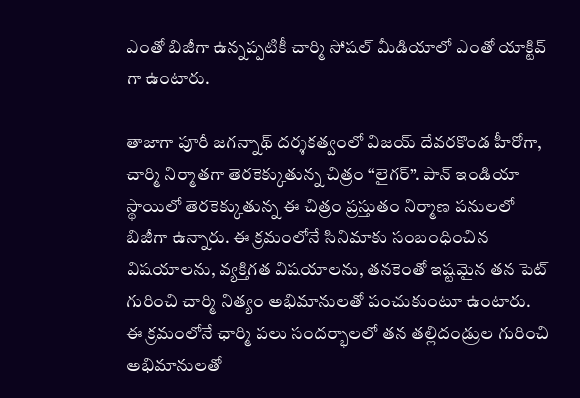ఎంతో బిజీగా ఉన్నప్పటికీ చార్మి సోషల్ మీడియాలో ఎంతో యాక్టివ్ గా ఉంటారు.

తాజాగా పూరీ జగన్నాథ్ దర్శకత్వంలో విజయ్ దేవరకొండ హీరోగా, చార్మి నిర్మాతగా తెరకెక్కుతున్న చిత్రం “లైగర్”. పాన్ ఇండియా స్థాయిలో తెరకెక్కుతున్న ఈ చిత్రం ప్రస్తుతం నిర్మాణ పనులలో బిజీగా ఉన్నారు. ఈ క్రమంలోనే సినిమాకు సంబంధించిన విషయాలను, వ్యక్తిగత విషయాలను, తనకెంతో ఇష్టమైన తన పెట్ గురించి చార్మి నిత్యం అభిమానులతో పంచుకుంటూ ఉంటారు.
ఈ క్రమంలోనే ఛార్మి పలు సందర్భాలలో తన తల్లిదండ్రుల గురించి అభిమానులతో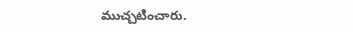ముచ్చటించారు.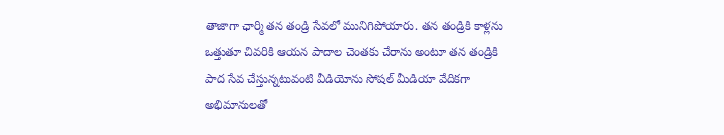తాజాగా ఛార్మి తన తండ్రి సేవలో మునిగిపోయారు. తన తండ్రికి కాళ్లను ఒత్తుతూ చివరికి ఆయన పాదాల చెంతకు చేరాను అంటూ తన తండ్రికి పాద సేవ చేస్తున్నటువంటి వీడియోను సోషల్ మీడియా వేదికగా అభిమానులతో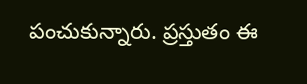పంచుకున్నారు. ప్రస్తుతం ఈ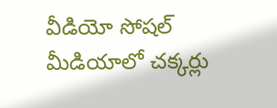వీడియో సోషల్ మీడియాలో చక్కర్లు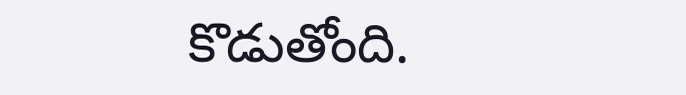కొడుతోంది.